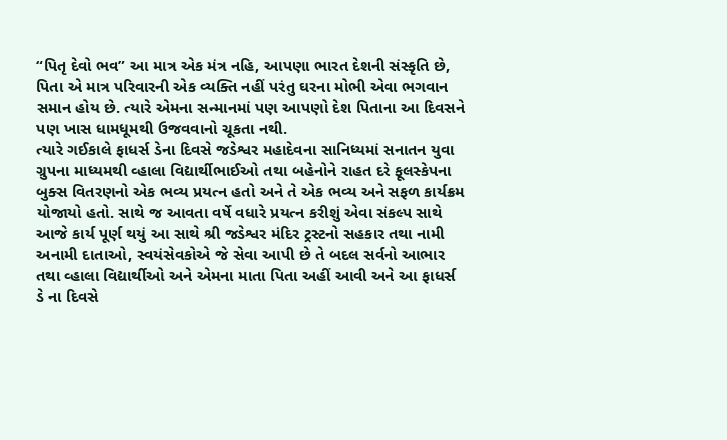“પિતૃ દેવો ભવ” આ માત્ર એક મંત્ર નહિ, આપણા ભારત દેશની સંસ્કૃતિ છે, પિતા એ માત્ર પરિવારની એક વ્યક્તિ નહીં પરંતુ ઘરના મોભી એવા ભગવાન સમાન હોય છે. ત્યારે એમના સન્માનમાં પણ આપણો દેશ પિતાના આ દિવસને પણ ખાસ ધામધૂમથી ઉજવવાનો ચૂકતા નથી.
ત્યારે ગઈકાલે ફાધર્સ ડેના દિવસે જડેશ્વર મહાદેવના સાનિધ્યમાં સનાતન યુવા ગ્રુપના માધ્યમથી વ્હાલા વિદ્યાર્થીભાઈઓ તથા બહેનોને રાહત દરે ફૂલસ્કેપના બુક્સ વિતરણનો એક ભવ્ય પ્રયત્ન હતો અને તે એક ભવ્ય અને સફળ કાર્યક્રમ યોજાયો હતો. સાથે જ આવતા વર્ષે વધારે પ્રયત્ન કરીશું એવા સંકલ્પ સાથે આજે કાર્ય પૂર્ણ થયું આ સાથે શ્રી જડેશ્વર મંદિર ટ્રસ્ટનો સહકાર તથા નામી અનામી દાતાઓ, સ્વયંસેવકોએ જે સેવા આપી છે તે બદલ સર્વનો આભાર તથા વ્હાલા વિદ્યાર્થીઓ અને એમના માતા પિતા અહીં આવી અને આ ફાધર્સ ડે ના દિવસે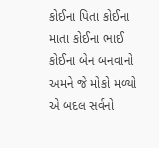કોઈના પિતા કોઈના માતા કોઈના ભાઈ કોઈના બેન બનવાનો અમને જે મોકો મળ્યો એ બદલ સર્વનો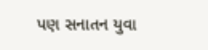પણ સનાતન યુવા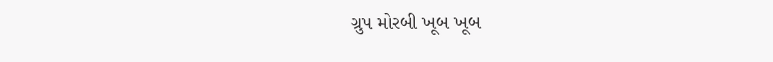ગ્રુપ મોરબી ખૂબ ખૂબ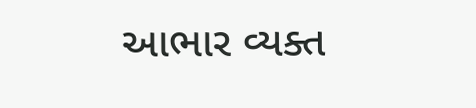આભાર વ્યક્ત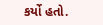કર્યો હતો.